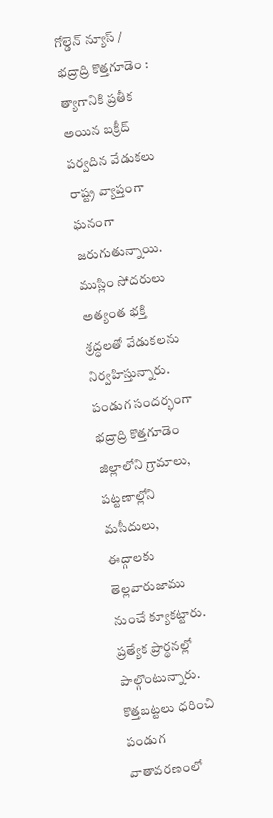గోల్డెన్ న్యూస్ / భద్రాద్రి కొత్తగూడెం : త్యాగానికి ప్రతీక అయిన బక్రీద్ పర్వదిన వేడుకలు రాష్ట్ర వ్యాప్తంగా ఘనంగా జరుగుతున్నాయి. ముస్లిం సోదరులు అత్యంత భక్తి శ్రద్ధలతో వేడుకలను నిర్వహిస్తున్నారు. పండుగ సందర్భంగా భద్రాద్రి కొత్తగూడెం జిల్లాలోని గ్రామాలు, పట్టణాల్లోని మసీదులు, ఈద్గాలకు తెల్లవారుజాము నుంచే క్యూకట్టారు. ప్రత్యేక ప్రార్థనల్లో పాల్గొంటున్నారు. కొత్తబట్టలు ధరించి పండుగ వాతావరణంలో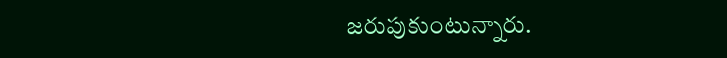జరుపుకుంటున్నారు.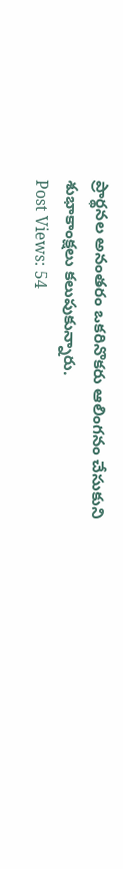ప్రార్థనల అనంతరం ఒకరినొకరు ఆలింగనం చేసుకుని శుభాకాంక్షలు కలుపుకున్నారు.
Post Views: 54